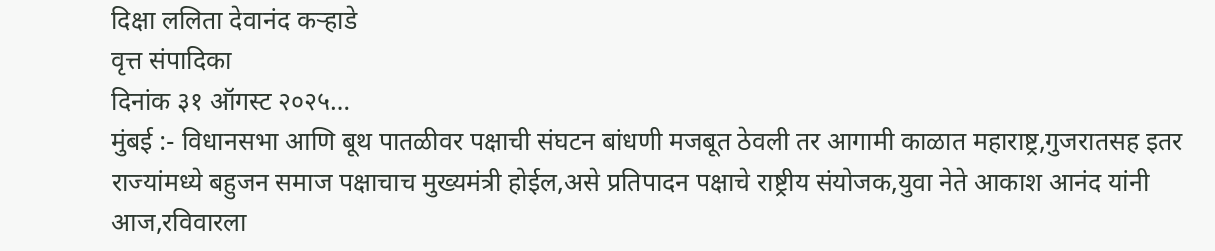दिक्षा ललिता देवानंद कऱ्हाडे
वृत्त संपादिका
दिनांक ३१ ऑगस्ट २०२५…
मुंबई :- विधानसभा आणि बूथ पातळीवर पक्षाची संघटन बांधणी मजबूत ठेवली तर आगामी काळात महाराष्ट्र,गुजरातसह इतर राज्यांमध्ये बहुजन समाज पक्षाचाच मुख्यमंत्री होईल,असे प्रतिपादन पक्षाचे राष्ट्रीय संयोजक,युवा नेते आकाश आनंद यांनी आज,रविवारला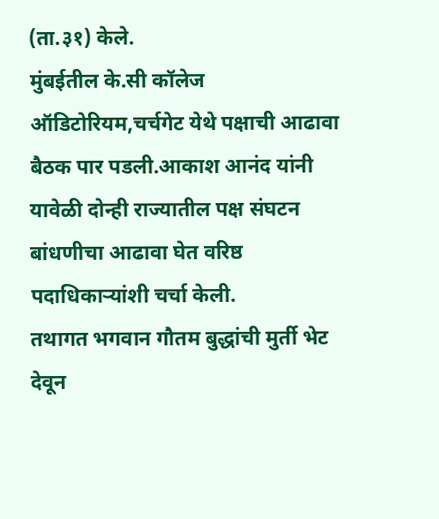(ता.३१) केले.
मुंबईतील के.सी कॉलेज ऑडिटोरियम,चर्चगेट येथे पक्षाची आढावा बैठक पार पडली.आकाश आनंद यांनी यावेळी दोन्ही राज्यातील पक्ष संघटन बांधणीचा आढावा घेत वरिष्ठ पदाधिकाऱ्यांशी चर्चा केली.
तथागत भगवान गौतम बुद्धांची मुर्ती भेट देवून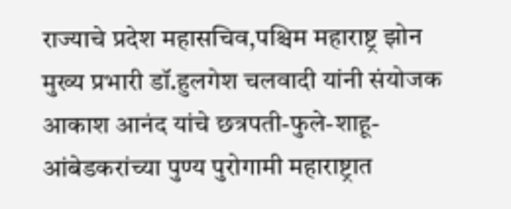राज्याचे प्रदेश महासचिव,पश्चिम महाराष्ट्र झोन मुख्य प्रभारी डॉ.हुलगेश चलवादी यांनी संयोजक आकाश आनंद यांचे छत्रपती-फुले-शाहू-आंबेडकरांच्या पुण्य पुरोगामी महाराष्ट्रात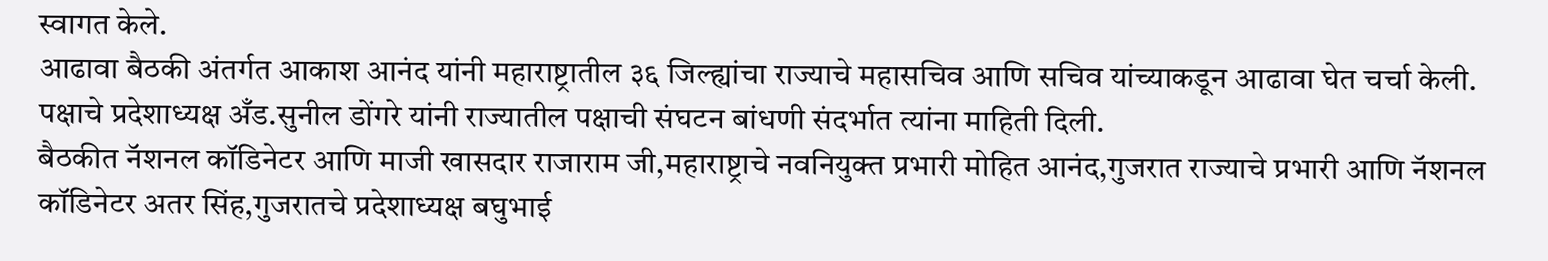स्वागत केले.
आढावा बैठकी अंतर्गत आकाश आनंद यांनी महाराष्ट्रातील ३६ जिल्ह्यांचा राज्याचे महासचिव आणि सचिव यांच्याकडून आढावा घेत चर्चा केली.
पक्षाचे प्रदेशाध्यक्ष अँड.सुनील डोंगरे यांनी राज्यातील पक्षाची संघटन बांधणी संदर्भात त्यांना माहिती दिली.
बैठकीत नॅशनल कॉडिनेटर आणि माजी खासदार राजाराम जी,महाराष्ट्राचे नवनियुक्त प्रभारी मोहित आनंद,गुजरात राज्याचे प्रभारी आणि नॅशनल कॉडिनेटर अतर सिंह,गुजरातचे प्रदेशाध्यक्ष बघुभाई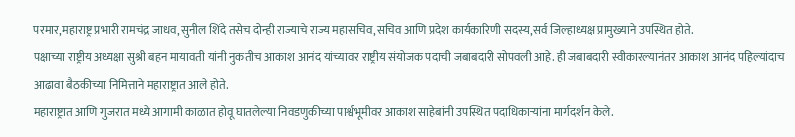परमार,महाराष्ट्र प्रभारी रामचंद्र जाधव,सुनील शिंदे तसेच दोन्ही राज्याचे राज्य महासचिव,सचिव आणि प्रदेश कार्यकारिणी सदस्य,सर्व जिल्हाध्यक्ष प्रामुख्याने उपस्थित होते.
पक्षाच्या राष्ट्रीय अध्यक्षा सुश्री बहन मायावती यांनी नुकतीच आकाश आनंद यांच्यावर राष्ट्रीय संयोजक पदाची जबाबदारी सोपवली आहे. ही जबाबदारी स्वीकारल्यानंतर आकाश आनंद पहिल्यांदाच आढावा बैठकीच्या निमित्ताने महाराष्ट्रात आले होते.
महाराष्ट्रात आणि गुजरात मध्ये आगामी काळात होवू घातलेल्या निवडणुकीच्या पार्श्वभूमीवर आकाश साहेबांनी उपस्थित पदाधिकाऱ्यांना मार्गदर्शन केले.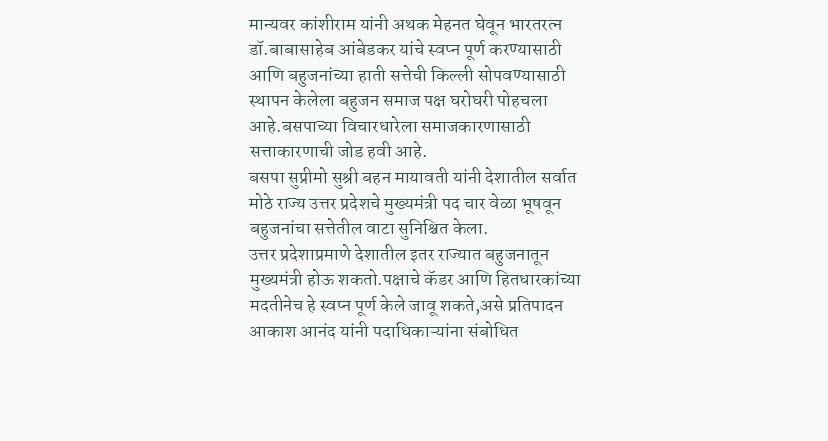मान्यवर कांशीराम यांनी अथक मेहनत घेवून भारतरत्न डॉ.बाबासाहेब आंबेडकर यांचे स्वप्न पूर्ण करण्यासाठी आणि बहुजनांच्या हाती सत्तेची किल्ली सोपवण्यासाठी स्थापन केलेला बहुजन समाज पक्ष घरोघरी पोहचला आहे.बसपाच्या विचारधारेला समाजकारणासाठी सत्ताकारणाची जोड हवी आहे.
बसपा सुप्रीमो सुश्री बहन मायावती यांनी देशातील सर्वात मोठे राज्य उत्तर प्रदेशचे मुख्यमंत्री पद चार वेळा भूषवून बहुजनांचा सत्तेतील वाटा सुनिश्चित केला.
उत्तर प्रदेशाप्रमाणे देशातील इतर राज्यात बहुजनातून मुख्यमंत्री होऊ शकतो.पक्षाचे कॅडर आणि हितधारकांच्या मदतीनेच हे स्वप्न पूर्ण केले जावू शकते,असे प्रतिपादन आकाश आनंद यांनी पदाधिकाऱ्यांना संबोधित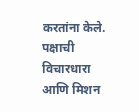करतांना केले.
पक्षाची विचारधारा आणि मिशन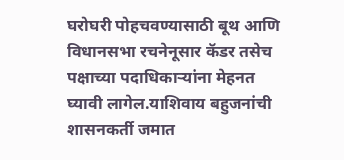घरोघरी पोहचवण्यासाठी बूथ आणि विधानसभा रचनेनूसार कॅडर तसेच पक्षाच्या पदाधिकाऱ्यांना मेहनत घ्यावी लागेल.याशिवाय बहुजनांची शासनकर्ती जमात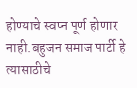होण्याचे स्वप्न पूर्ण होणार नाही.बहुजन समाज पार्टी हे त्यासाठीचे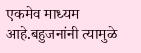एकमेव माध्यम आहे.बहुजनांनी त्यामुळे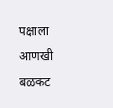पक्षाला आणखी बळकट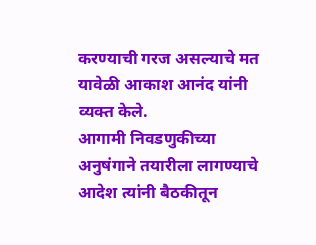करण्याची गरज असल्याचे मत यावेळी आकाश आनंद यांनी व्यक्त केले.
आगामी निवडणुकीच्या अनुषंगाने तयारीला लागण्याचे आदेश त्यांनी बैठकीतून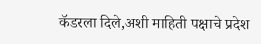कॅडरला दिले,अशी माहिती पक्षाचे प्रदेश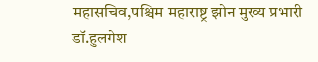महासचिव,पश्चिम महाराष्ट्र झोन मुख्य प्रभारी डॉ.हुलगेश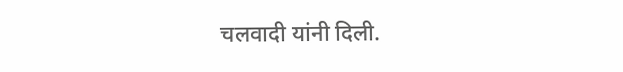चलवादी यांनी दिली.